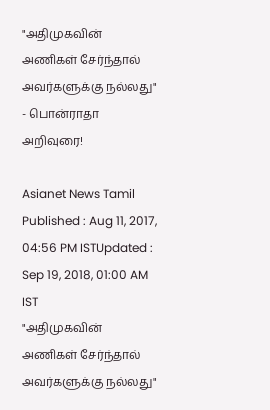"அதிமுகவின் அணிகள் சேர்ந்தால் அவர்களுக்கு நல்லது" - பொன்ராதா அறிவுரை!

Asianet News Tamil
Published : Aug 11, 2017, 04:56 PM ISTUpdated : Sep 19, 2018, 01:00 AM IST
"அதிமுகவின் அணிகள் சேர்ந்தால் அவர்களுக்கு நல்லது"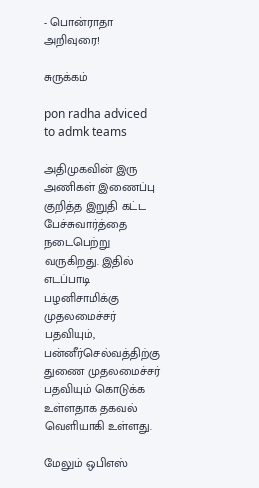- பொன்ராதா அறிவுரை!

சுருக்கம்

pon radha adviced to admk teams

அதிமுகவின் இரு அணிகள் இணைப்பு குறித்த இறுதி கட்ட பேச்சுவார்த்தை நடைபெற்று வருகிறது. இதில் எடப்பாடி பழனிசாமிக்கு முதலமைச்சர் பதவியும், பன்னீர்செல்வத்திற்கு துணை முதலமைச்சர் பதவியும் கொடுக்க உள்ளதாக தகவல் வெளியாகி உள்ளது.

மேலும் ஒபிஎஸ்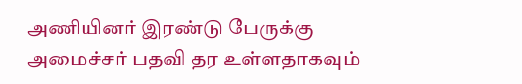அணியினர் இரண்டு பேருக்கு அமைச்சர் பதவி தர உள்ளதாகவும்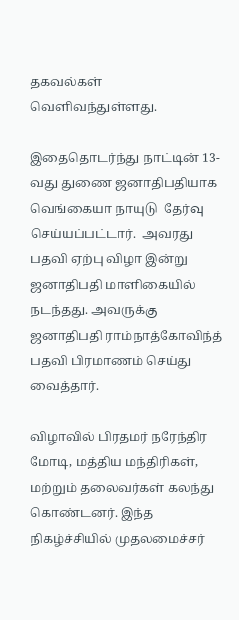தகவல்கள் வெளிவந்துள்ளது.

இதைதொடர்ந்து நாட்டின் 13-வது துணை ஜனாதிபதியாக வெங்கையா நாயுடு  தேர்வு செய்யப்பட்டார்.  அவரது பதவி ஏற்பு விழா இன்று ஜனாதிபதி மாளிகையில் நடந்தது. அவருக்கு ஜனாதிபதி ராம்நாத்கோவிந்த் பதவி பிரமாணம் செய்து  வைத்தார்.

விழாவில் பிரதமர் நரேந்திர மோடி, மத்திய மந்திரிகள், மற்றும் தலைவர்கள் கலந்து கொண்டனர். இந்த நிகழ்ச்சியில் முதலமைச்சர்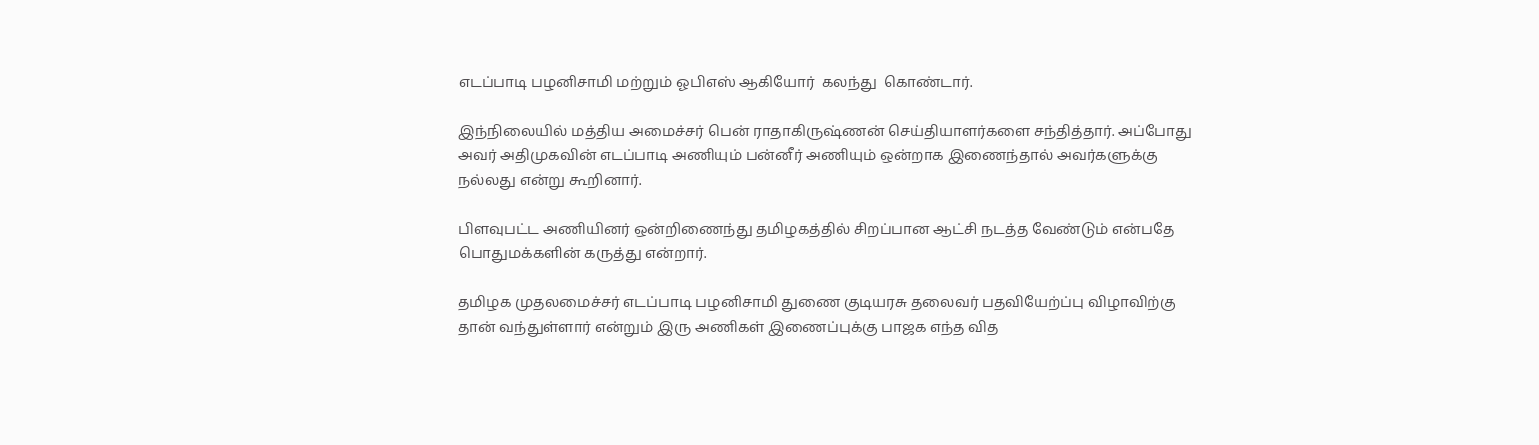எடப்பாடி பழனிசாமி மற்றும் ஓபிஎஸ் ஆகியோர்  கலந்து  கொண்டார்.

இந்நிலையில் மத்திய அமைச்சர் பென் ராதாகிருஷ்ணன் செய்தியாளர்களை சந்தித்தார். அப்போது அவர் அதிமுகவின் எடப்பாடி அணியும் பன்னீர் அணியும் ஒன்றாக இணைந்தால் அவர்களுக்கு நல்லது என்று கூறினார்.

பிளவுபட்ட அணியினர் ஒன்றிணைந்து தமிழகத்தில் சிறப்பான ஆட்சி நடத்த வேண்டும் என்பதே பொதுமக்களின் கருத்து என்றார்.

தமிழக முதலமைச்சர் எடப்பாடி பழனிசாமி துணை குடியரசு தலைவர் பதவியேற்ப்பு விழாவிற்கு தான் வந்துள்ளார் என்றும் இரு அணிகள் இணைப்புக்கு பாஜக எந்த வித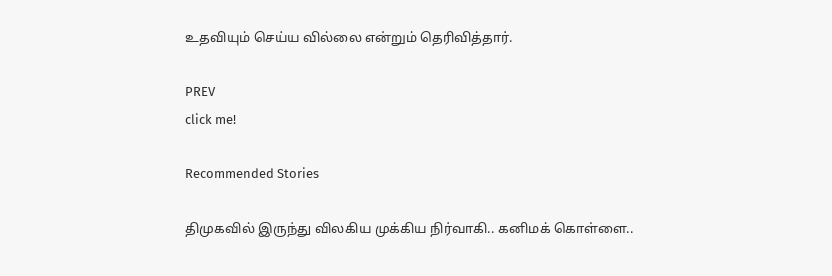உதவியும் செய்ய வில்லை என்றும் தெரிவித்தார்.

PREV
click me!

Recommended Stories

திமுகவில் இருந்து விலகிய முக்கிய நிர்வாகி.. கனிமக் கொள்ளை..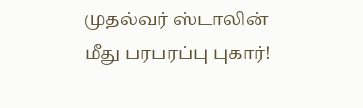முதல்வர் ஸ்டாலின் மீது பரபரப்பு புகார்!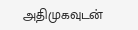அதிமுகவுடன்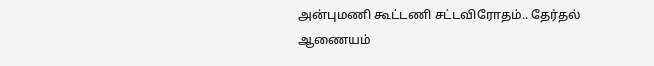அன்புமணி கூட்டணி சட்டவிரோதம்.. தேர்தல் ஆணையம்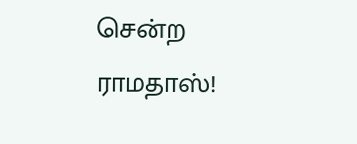சென்ற ராமதாஸ்!